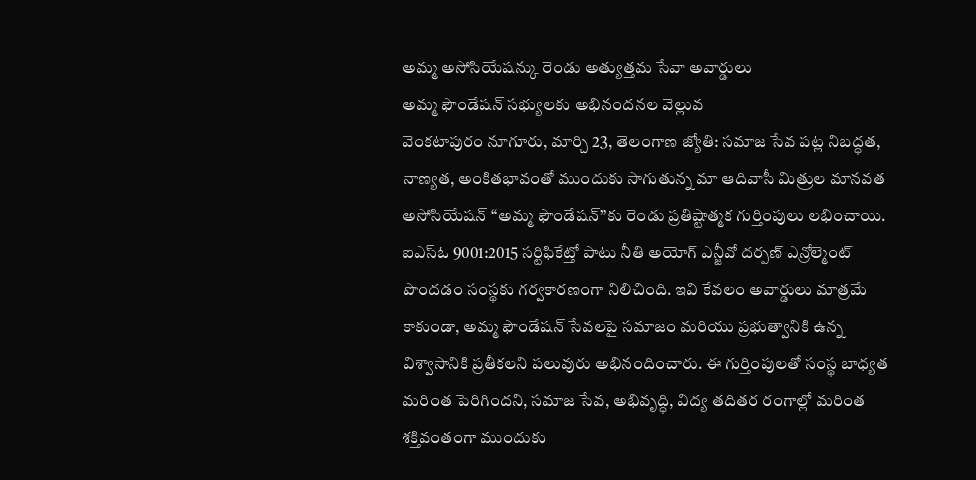అమ్మ అసోసియేషన్కు రెండు అత్యుత్తమ సేవా అవార్డులు
అమ్మ ఫౌండేషన్ సభ్యులకు అభినందనల వెల్లువ
వెంకటాపురం నూగూరు, మార్చి 23, తెలంగాణ జ్యోతి: సమాజ సేవ పట్ల నిబద్ధత, నాణ్యత, అంకితభావంతో ముందుకు సాగుతున్న మా ఆదివాసీ మిత్రుల మానవత అసోసియేషన్ “అమ్మ ఫౌండేషన్”కు రెండు ప్రతిష్టాత్మక గుర్తింపులు లభించాయి. ఐఎస్ఓ 9001:2015 సర్టిఫికేట్తో పాటు నీతి అయోగ్ ఎన్జీవో దర్పణ్ ఎన్రోల్మెంట్ పొందడం సంస్థకు గర్వకారణంగా నిలిచింది. ఇవి కేవలం అవార్డులు మాత్రమే కాకుండా, అమ్మ ఫౌండేషన్ సేవలపై సమాజం మరియు ప్రభుత్వానికి ఉన్న విశ్వాసానికి ప్రతీకలని పలువురు అభినందించారు. ఈ గుర్తింపులతో సంస్థ బాధ్యత మరింత పెరిగిందని, సమాజ సేవ, అభివృద్ధి, విద్య తదితర రంగాల్లో మరింత శక్తివంతంగా ముందుకు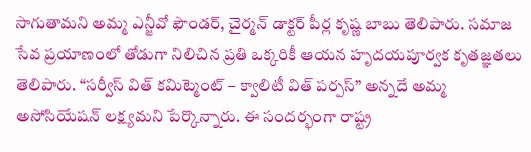సాగుతామని అమ్మ ఎన్జీవో ఫౌండర్, చైర్మన్ డాక్టర్ పీర్ల కృష్ణ బాబు తెలిపారు. సమాజ సేవ ప్రయాణంలో తోడుగా నిలిచిన ప్రతి ఒక్కరికీ ఆయన హృదయపూర్వక కృతజ్ఞతలు తెలిపారు. “సర్వీస్ విత్ కమిట్మెంట్ – క్వాలిటీ విత్ పర్పస్” అన్నదే అమ్మ అసోసియేషన్ లక్ష్యమని పేర్కొన్నారు. ఈ సందర్భంగా రాష్ట్ర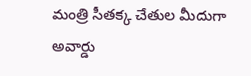మంత్రి సీతక్క చేతుల మీదుగా అవార్డు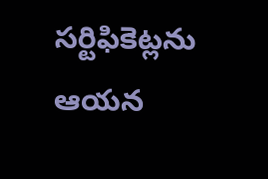సర్టిఫికెట్లను ఆయన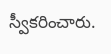స్వీకరించారు.